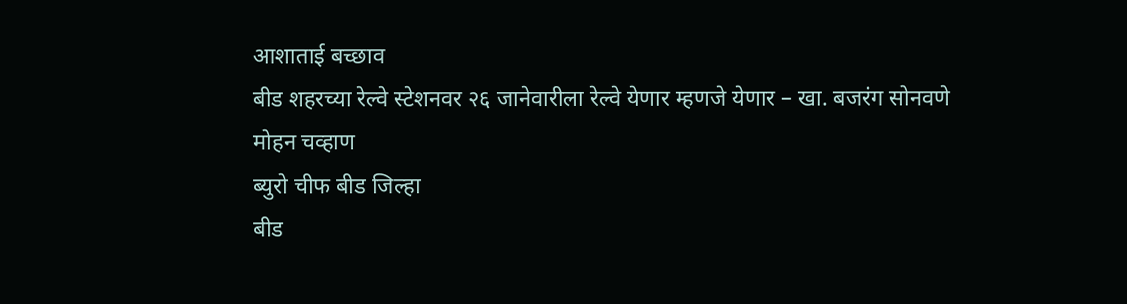आशाताई बच्छाव
बीड शहरच्या रेल्वे स्टेशनवर २६ जानेवारीला रेल्वे येणार म्हणजे येणार – खा. बजरंग सोनवणे
मोहन चव्हाण
ब्युरो चीफ बीड जिल्हा
बीड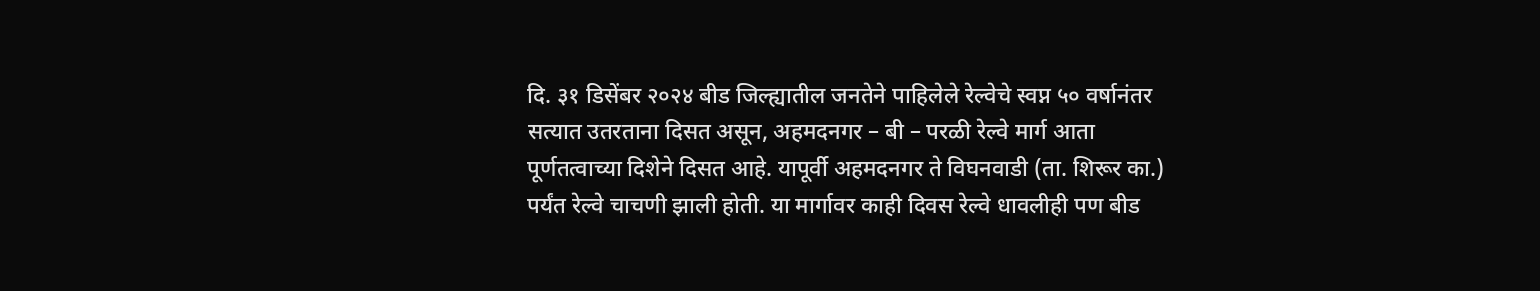दि. ३१ डिसेंबर २०२४ बीड जिल्ह्यातील जनतेने पाहिलेले रेल्वेचे स्वप्न ५० वर्षानंतर सत्यात उतरताना दिसत असून, अहमदनगर – बी – परळी रेल्वे मार्ग आता पूर्णतत्वाच्या दिशेने दिसत आहे. यापूर्वी अहमदनगर ते विघनवाडी (ता. शिरूर का.) पर्यंत रेल्वे चाचणी झाली होती. या मार्गावर काही दिवस रेल्वे धावलीही पण बीड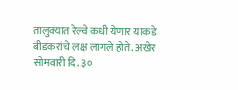तालुक्यात रेल्वे कधी येणार याकडे बीडकरांचे लक्ष लागले होते. अखेर सोमवारी दि. ३०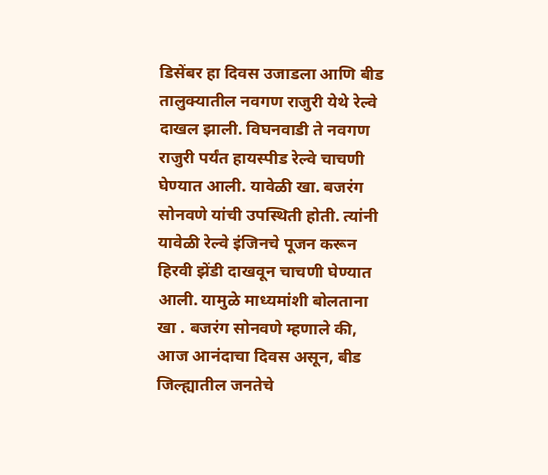डिसेंबर हा दिवस उजाडला आणि बीड तालुक्यातील नवगण राजुरी येथे रेल्वे दाखल झाली. विघनवाडी ते नवगण राजुरी पर्यंत हायस्पीड रेल्वे चाचणी घेण्यात आली. यावेळी खा. बजरंग सोनवणे यांची उपस्थिती होती. त्यांनी यावेळी रेल्वे इंजिनचे पूजन करून हिरवी झेंडी दाखवून चाचणी घेण्यात आली. यामुळे माध्यमांशी बोलताना खा . बजरंग सोनवणे म्हणाले की, आज आनंदाचा दिवस असून, बीड जिल्ह्यातील जनतेचे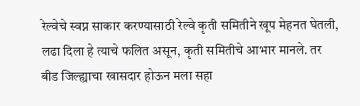रेल्वेचे स्वप्न साकार करण्यासाठी रेल्वे कृती समितीने खूप मेहनत घेतली, लढा दिला हे त्याचे फलित असून, कृती समितीचे आभार मानले. तर बीड जिल्ह्याचा खासदार होऊन मला सहा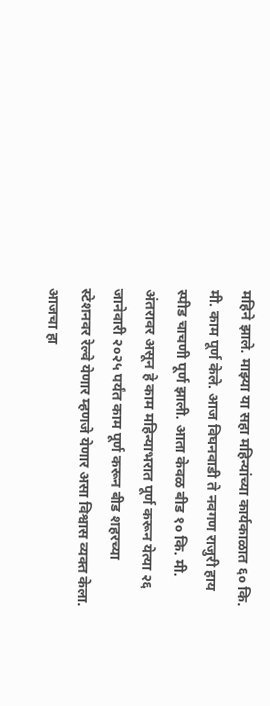महिने झाले. माझ्या या सहा महिन्यांच्या कार्यकाळात ६० कि. मी. काम पूर्ण केले. आज विघनवाडी ते नवगण राजुरी हाय स्पीड चाचणी पूर्ण झाली. आता केवळ बीड १० कि. मी. अंतरावर असून हे काम महिन्याभरात पूर्ण करून येत्या २६ जानेवारी २०२५ पर्यंत काम पूर्ण करून बीड शहरच्या स्टेशनवर रेल्वे येणार म्हणजे येणार असा विश्वास व्यक्त केला. आजचा हा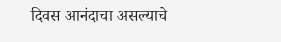दिवस आनंदाचा असल्याचे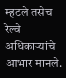म्हटले तसेच रेल्वे अधिकाऱ्यांचे आभार मानले.